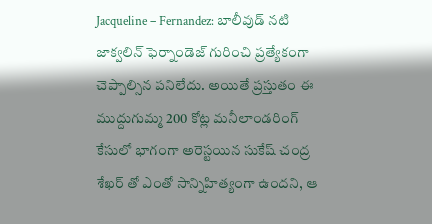Jacqueline – Fernandez: బాలీవుడ్ నటి జాక్వలిన్ ఫెర్నాండెజ్ గురించి ప్రత్యేకంగా చెప్పాల్సిన పనిలేదు. అయితే ప్రస్తుతం ఈ ముద్దుగుమ్మ 200 కోట్ల మనీలాండరింగ్ కేసులో భాగంగా అరెస్టయిన సుకేష్ చంద్ర శేఖర్ తో ఎంతో సాన్నిహిత్యంగా ఉందని, ఆ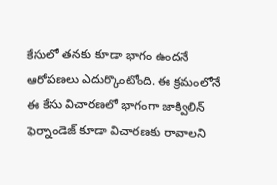కేసులో తనకు కూడా భాగం ఉందనే ఆరోపణలు ఎదుర్కొంటోంది. ఈ క్రమంలోనే ఈ కేసు విచారణలో భాగంగా జాక్విలిన్ ఫెర్నాండెజ్ కూడా విచారణకు రావాలని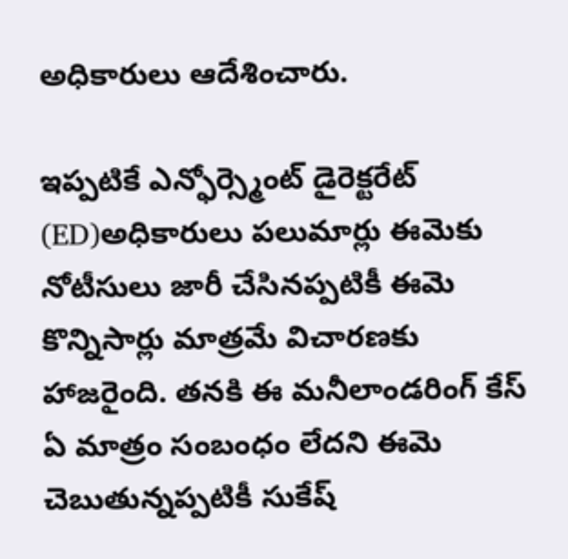అధికారులు ఆదేశించారు.

ఇప్పటికే ఎన్ఫోర్స్మెంట్ డైరెక్టరేట్ (ED)అధికారులు పలుమార్లు ఈమెకు నోటీసులు జారీ చేసినప్పటికీ ఈమె కొన్నిసార్లు మాత్రమే విచారణకు హాజరైంది. తనకి ఈ మనీలాండరింగ్ కేస్ ఏ మాత్రం సంబంధం లేదని ఈమె చెబుతున్నప్పటికీ సుకేష్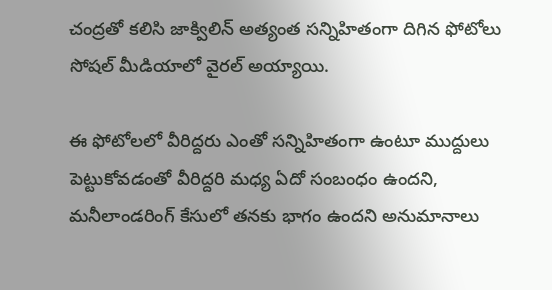చంద్రతో కలిసి జాక్విలిన్ అత్యంత సన్నిహితంగా దిగిన ఫోటోలు సోషల్ మీడియాలో వైరల్ అయ్యాయి.

ఈ ఫోటోలలో వీరిద్దరు ఎంతో సన్నిహితంగా ఉంటూ ముద్దులు పెట్టుకోవడంతో వీరిద్దరి మధ్య ఏదో సంబంధం ఉందని, మనీలాండరింగ్ కేసులో తనకు భాగం ఉందని అనుమానాలు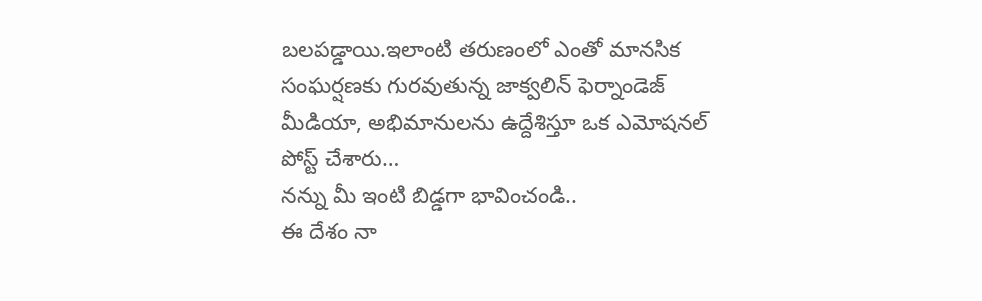బలపడ్డాయి.ఇలాంటి తరుణంలో ఎంతో మానసిక సంఘర్షణకు గురవుతున్న జాక్వలిన్ ఫెర్నాండెజ్ మీడియా, అభిమానులను ఉద్దేశిస్తూ ఒక ఎమోషనల్ పోస్ట్ చేశారు…
నన్ను మీ ఇంటి బిడ్డగా భావించండి..
ఈ దేశం నా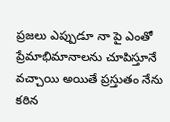ప్రజలు ఎప్పుడూ నా పై ఎంతో ప్రేమాభిమానాలను చూపిస్తూనే వచ్చాయి అయితే ప్రస్తుతం నేను కఠిన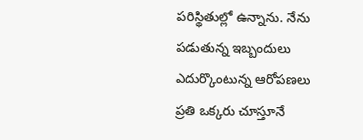పరిస్థితుల్లో ఉన్నాను. నేను పడుతున్న ఇబ్బందులు ఎదుర్కొంటున్న ఆరోపణలు ప్రతి ఒక్కరు చూస్తూనే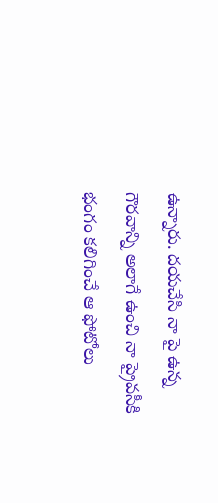ఉన్నారు. దయచేసి నా పై ఉన్న గౌరవాన్ని అలాగే ఉంచి నా ప్రైవసీకి భంగం కలిగించే ఆ ఫోటోలు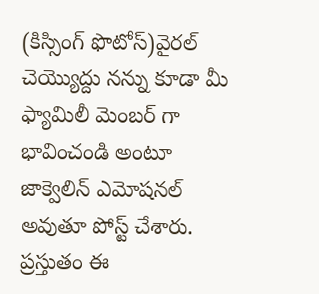(కిస్సింగ్ ఫొటోస్)వైరల్ చెయ్యొద్దు నన్ను కూడా మీ ఫ్యామిలీ మెంబర్ గా భావించండి అంటూ జాక్వెలిన్ ఎమోషనల్ అవుతూ పోస్ట్ చేశారు. ప్రస్తుతం ఈ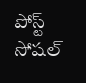పోస్ట్ సోషల్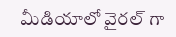మీడియాలో వైరల్ గా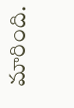మారింది.